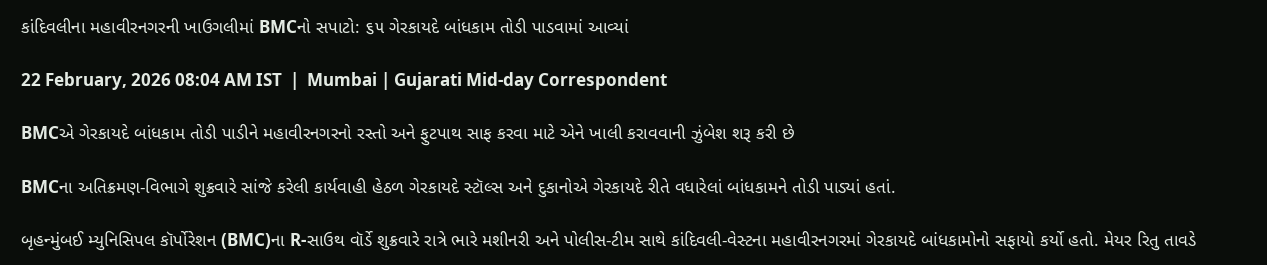કાંદિવલીના મહાવીરનગરની ખાઉગલીમાં BMCનો સપાટો: ૬૫ ગેરકાયદે બાંધકામ તોડી પાડવામાં આવ્યાં

22 February, 2026 08:04 AM IST  |  Mumbai | Gujarati Mid-day Correspondent

BMCએ ગેરકાયદે બાંધકામ તોડી પાડીને મહાવીરનગરનો રસ્તો અને ફુટપાથ સાફ કરવા માટે એને ખાલી કરાવવાની ઝુંબેશ શરૂ કરી છે

BMCના અતિક્રમણ-વિભાગે શુક્રવારે સાંજે કરેલી કાર્યવાહી હેઠળ ગેરકાયદે સ્ટૉલ્સ અને દુકાનોએ ગેરકાયદે રીતે વધારેલાં બાંધકામને તોડી પાડ્યાં હતાં.

બૃહન્મુંબઈ મ્યુનિસિપલ કૉર્પોરેશન (BMC)ના R-સાઉથ વૉર્ડે શુક્રવારે રાત્રે ભારે મશીનરી અને પોલીસ-ટીમ સાથે કાંદિવલી-વેસ્ટના મહાવીરનગરમાં ગેરકાયદે બાંધકામોનો સફાયો કર્યો હતો. મેયર રિતુ તાવડે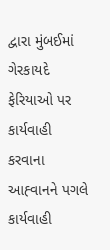દ્વારા મુંબઈમાં ગેરકાયદે ફેરિયાઓ પર કાર્યવાહી કરવાના આહ્‍વાનને પગલે કાર્યવાહી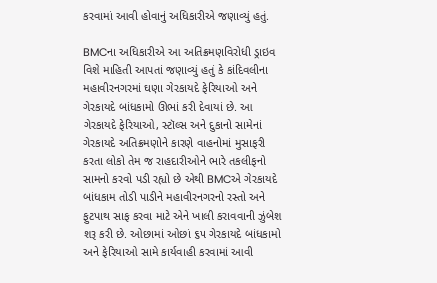કરવામાં આવી હોવાનું અધિકારીએ જણાવ્યું હતું.

BMCના અધિકારીએ આ અતિક્રમણવિરોધી ડ્રાઇવ વિશે માહિતી આપતાં જણાવ્યું હતું કે કાંદિવલીના મહાવીરનગરમાં ઘણા ગેરકાયદે ફેરિયાઓ અને ગેરકાયદે બાંધકામો ઊભાં કરી દેવાયાં છે. આ ગેરકાયદે ફેરિયાઓ, સ્ટૉલ્સ અને દુકાનો સામેનાં ગેરકાયદે અતિક્રમણોને કારણે વાહનોમાં મુસાફરી કરતા લોકો તેમ જ રાહદારીઓને ભારે તકલીફનો સામનો કરવો પડી રહ્યો છે એથી BMCએ ગેરકાયદે બાંધકામ તોડી પાડીને મહાવીરનગરનો રસ્તો અને ફુટપાથ સાફ કરવા માટે એને ખાલી કરાવવાની ઝુંબેશ શરૂ કરી છે. ઓછામાં ઓછાં ૬૫ ગેરકાયદે બાંધકામો અને ફેરિયાઓ સામે કાર્યવાહી કરવામાં આવી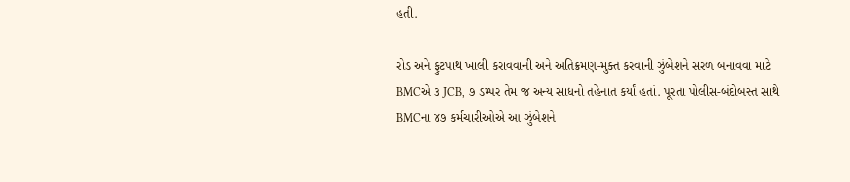હતી.

રોડ અને ફુટપાથ ખાલી કરાવવાની અને અતિક્રમણ-મુક્ત કરવાની ઝુંબેશને સરળ બનાવવા માટે BMCએ ૩ JCB, ૭ ડમ્પર તેમ જ અન્ય સાધનો તહેનાત કર્યાં હતાં. પૂરતા પોલીસ-બંદોબસ્ત સાથે BMCના ૪૭ કર્મચારીઓએ આ ઝુંબેશને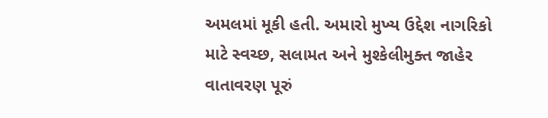અમલમાં મૂકી હતી. અમારો મુખ્ય ઉદ્દેશ નાગરિકો માટે સ્વચ્છ, સલામત અને મુશ્કેલીમુક્ત જાહેર વાતાવરણ પૂરું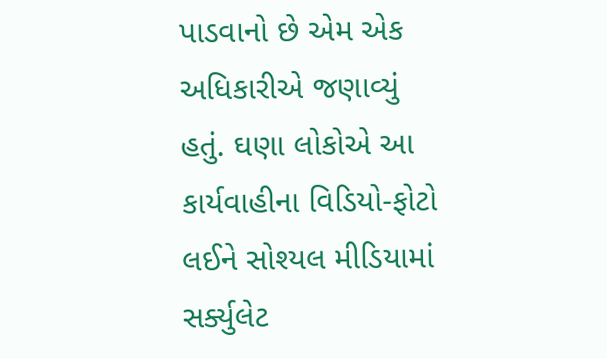પાડવાનો છે એમ એક અધિકારીએ જણાવ્યું હતું. ઘણા લોકોએ આ કાર્યવાહીના વિડિયો-ફોટો લઈને સોશ્યલ મીડિયામાં સર્ક્યુલેટ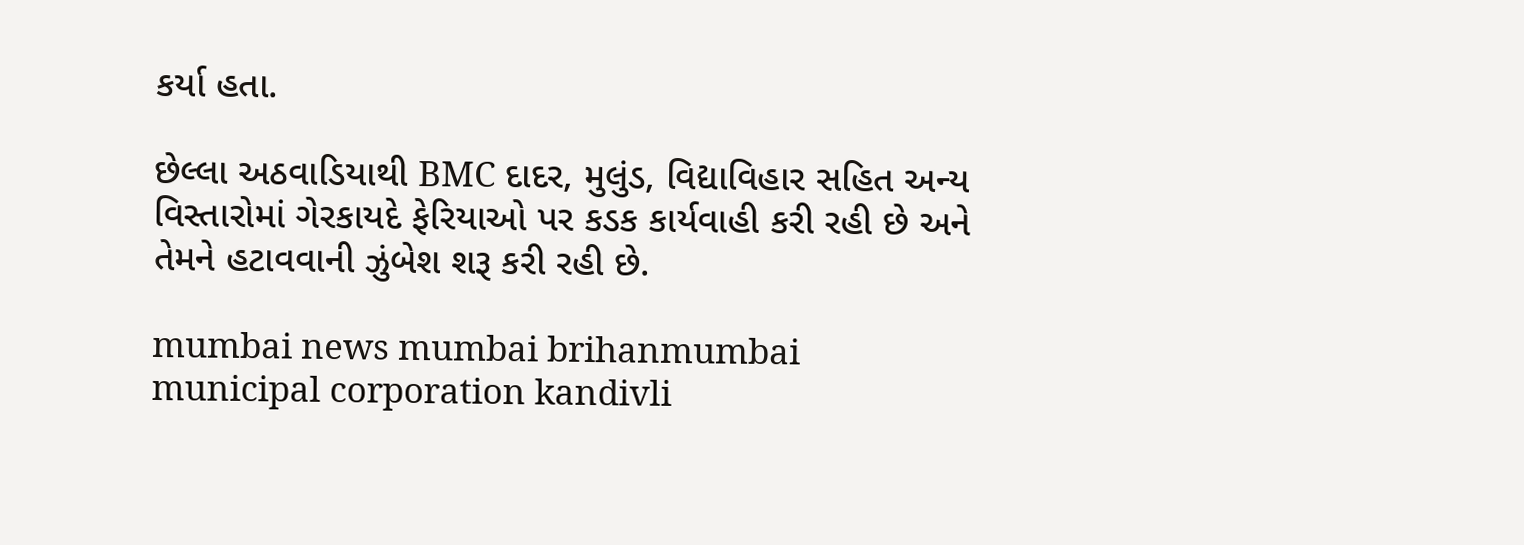કર્યા હતા.

છેલ્લા અઠવાડિયાથી BMC દાદર, મુલુંડ, વિદ્યાવિહાર સહિત અન્ય વિસ્તારોમાં ગેરકાયદે ફેરિયાઓ પર કડક કાર્યવાહી કરી રહી છે અને તેમને હટાવવાની ઝુંબેશ શરૂ કરી રહી છે.

mumbai news mumbai brihanmumbai municipal corporation kandivli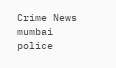Crime News mumbai police